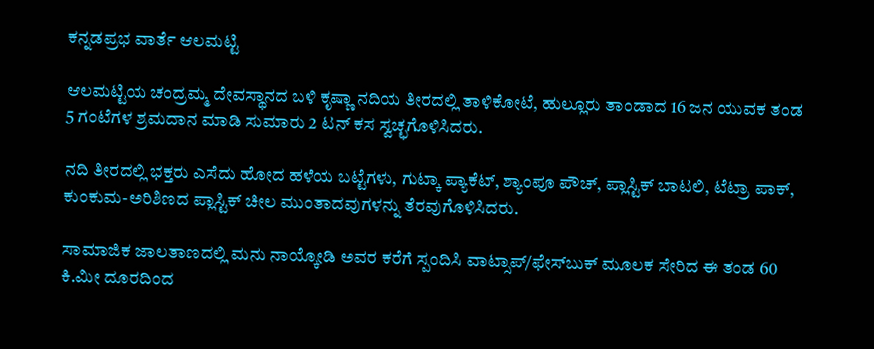ಕನ್ನಡಪ್ರಭ ವಾರ್ತೆ ಆಲಮಟ್ಟಿ

ಆಲಮಟ್ಟಿಯ ಚಂದ್ರಮ್ಮ ದೇವಸ್ಥಾನದ ಬಳಿ ಕೃಷ್ಣಾ ನದಿಯ ತೀರದಲ್ಲಿ ತಾಳಿಕೋಟೆ, ಹುಲ್ಲೂರು ತಾಂಡಾದ 16 ಜನ ಯುವಕ ತಂಡ 5 ಗಂಟೆಗಳ ಶ್ರಮದಾನ ಮಾಡಿ ಸುಮಾರು 2 ಟನ್ ಕಸ ಸ್ವಚ್ಛಗೊಳಿಸಿದರು.

ನದಿ ತೀರದಲ್ಲಿ ಭಕ್ತರು ಎಸೆದು ಹೋದ ಹಳೆಯ ಬಟ್ಟೆಗಳು, ಗುಟ್ಕಾ ಪ್ಯಾಕೆಟ್, ಶ್ಯಾಂಪೂ ಪೌಚ್, ಪ್ಲಾಸ್ಟಿಕ್ ಬಾಟಲಿ, ಟೆಟ್ರಾ ಪಾಕ್, ಕುಂಕುಮ-ಅರಿಶಿಣದ ಪ್ಲಾಸ್ಟಿಕ್ ಚೀಲ ಮುಂತಾದವುಗಳನ್ನು ತೆರವುಗೊಳಿಸಿದರು.

ಸಾಮಾಜಿಕ ಜಾಲತಾಣದಲ್ಲಿ ಮನು ನಾಯ್ಕೋಡಿ ಅವರ ಕರೆಗೆ ಸ್ಪಂದಿಸಿ ವಾಟ್ಸಾಪ್/ಫೇಸ್‌ಬುಕ್ ಮೂಲಕ ಸೇರಿದ ಈ ತಂಡ 60 ಕಿ.ಮೀ ದೂರದಿಂದ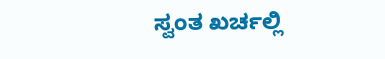ಸ್ವಂತ ಖರ್ಚಲ್ಲಿ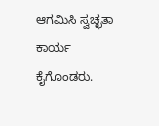ಆಗಮಿಸಿ ಸ್ವಚ್ಛತಾ ಕಾರ್ಯ ಕೈಗೊಂಡರು.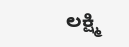ಲಕ್ಷ್ಮಿ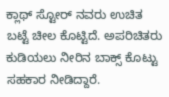ಕ್ಲಾಥ್ ಸ್ಟೋರ್ ನವರು ಉಚಿತ ಬಟ್ಟೆ ಚೀಲ ಕೊಟ್ಟಿದೆ. ಅಪರಿಚಿತರು ಕುಡಿಯಲು ನೀರಿನ ಬಾಕ್ಸ್ ಕೊಟ್ಟು ಸಹಕಾರ ನೀಡಿದ್ದಾರೆ.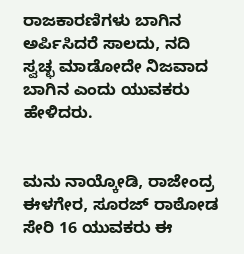ರಾಜಕಾರಣಿಗಳು ಬಾಗಿನ ಅರ್ಪಿಸಿದರೆ ಸಾಲದು, ನದಿ ಸ್ವಚ್ಛ ಮಾಡೋದೇ ನಿಜವಾದ ಬಾಗಿನ ಎಂದು ಯುವಕರು ಹೇಳಿದರು.


ಮನು ನಾಯ್ಕೋಡಿ, ರಾಜೇಂದ್ರ ಈಳಗೇರ, ಸೂರಜ್ ರಾಠೋಡ ಸೇರಿ 16 ಯುವಕರು ಈ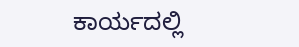ಕಾರ್ಯದಲ್ಲಿ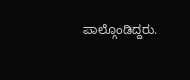ಪಾಲ್ಗೊಂಡಿದ್ದರು.